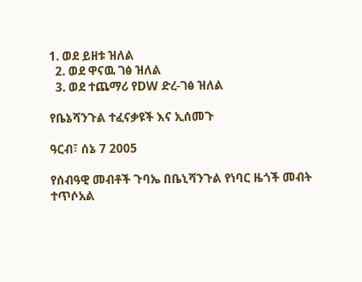1. ወደ ይዘቱ ዝለል
  2. ወደ ዋናዉ ገፅ ዝለል
  3. ወደ ተጨማሪ የDW ድረ-ገፅ ዝለል

የቤኔሻንጉል ተፈናቃዩች እና ኢሰመጉ

ዓርብ፣ ሰኔ 7 2005

የሰብዓዊ መብቶች ጉባኤ በቤኒሻንጉል የነባር ዜጎች መብት ተጥሶአል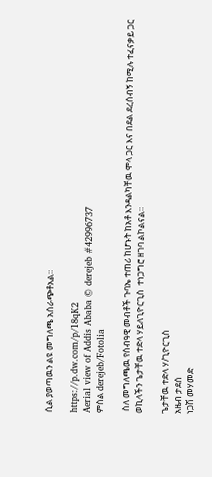ሲል ያወጣዉን ልዩ መግለጫ አሰራጭቶአል።

https://p.dw.com/p/18qK2
Aerial view of Addis Ababa © derejeb #42996737
ምስል derejeb/Fotolia

 ስለ መግለጫዉ የሰብዓዊ መብቶች ጉባኤ ተጠሪ ከሆኑት ከአቶ እንዳልካቸዉ ሞላ ጋር እና በደል ደረሰብኝ ከሚሉ ተፈናቃይ ጋር  ወኪላችን ጌታቸዉ ተድላ ሃይለጊዮርጊስ  ተነጋግሮ ዘገባ ልኮልናል።

ጌታቸዉ ተድላ ሃ/ጊዮርጊስ
አዜብ ታደሰ
ነጋሽ መሃመድ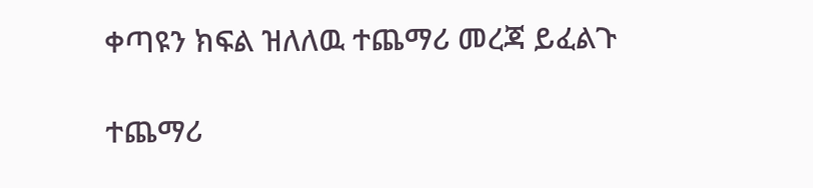ቀጣዩን ክፍል ዝለለዉ ተጨማሪ መረጃ ይፈልጉ

ተጨማሪ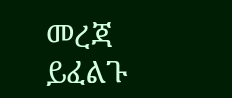መረጃ ይፈልጉ